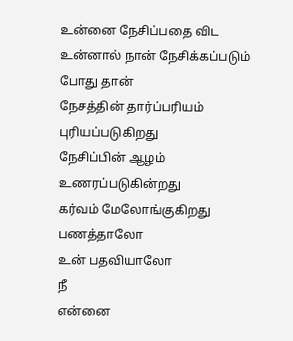உன்னை நேசிப்பதை விட
உன்னால் நான் நேசிக்கப்படும் போது தான்
நேசத்தின் தார்ப்பரியம் புரியப்படுகிறது
நேசிப்பின் ஆழம் உணரப்படுகின்றது
கர்வம் மேலோங்குகிறது
பணத்தாலோ
உன் பதவியாலோ
நீ
என்னை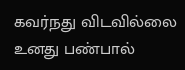கவர்நது விடவில்லை
உனது பண்பால்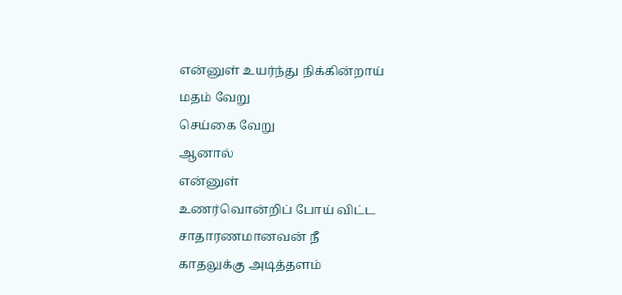என்னுள் உயர்ந்து நிக்கின்றாய்
மதம் வேறு
செய்கை வேறு
ஆனால்
என்னுள்
உணர்வொன்றிப் போய் விட்ட
சாதாரணமானவன் நீ
காதலுக்கு அடித்தளம்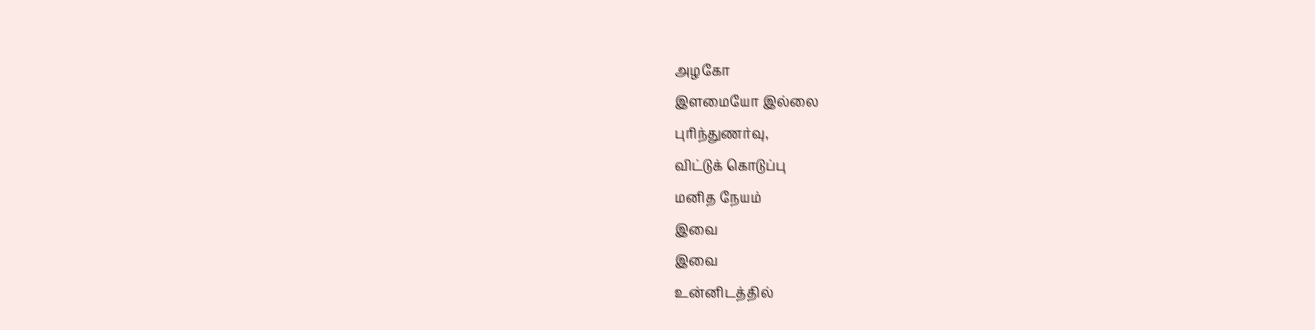அழகோ
இளமையோ இல்லை
புரிந்துணர்வு,
விட்டுக் கொடுப்பு
மனித நேயம்
இவை
இவை
உன்னிடத்தில்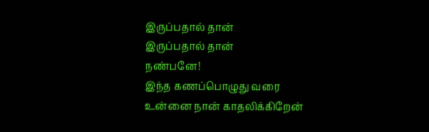இருப்பதால் தான்
இருப்பதால் தான்
நண்பனே!
இந்த கணப்பொழுது வரை
உன்னை நான் காதலிக்கிறேன்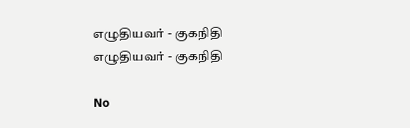எழுதியவர் - குகநிதி
எழுதியவர் - குகநிதி

No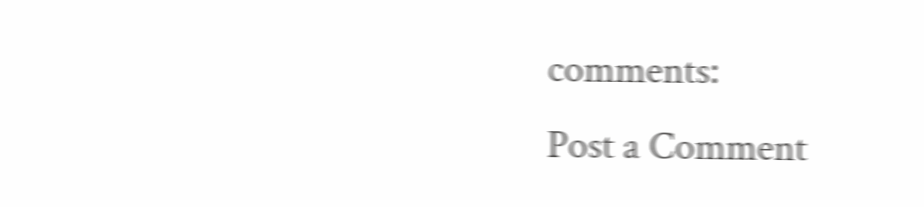comments:
Post a Comment